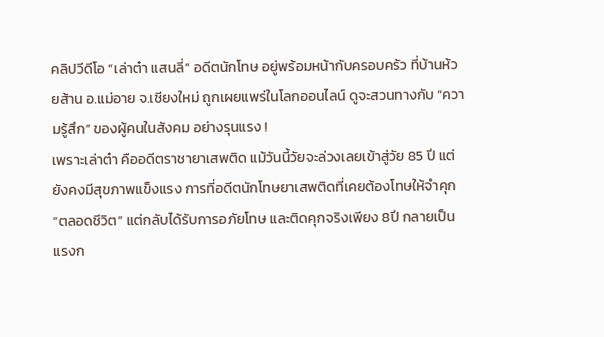คลิปวีดีโอ “เล่าต๋า แสนลี่” อดีตนักโทษ อยู่พร้อมหน้ากับครอบครัว ที่บ้านห้วยส้าน อ.แม่อาย จ.เชียงใหม่ ถูกเผยแพร่ในโลกออนไลน์ ดูจะสวนทางกับ “ความรู้สึก” ของผู้คนในสังคม อย่างรุนแรง !
เพราะเล่าต๋า คืออดีตราชายาเสพติด แม้วันนี้วัยจะล่วงเลยเข้าสู่วัย 85 ปี แต่ยังคงมีสุขภาพแข็งแรง การที่อดีตนักโทษยาเสพติดที่เคยต้องโทษให้จำคุก “ตลอดชีวิต” แต่กลับได้รับการอภัยโทษ และติดคุกจริงเพียง 8ปี กลายเป็นแรงก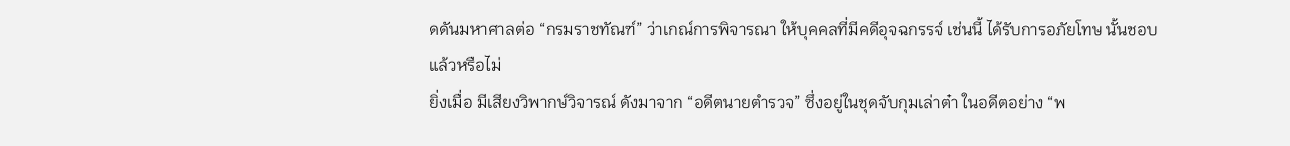ดดันมหาศาลต่อ “กรมราชทัณฑ์” ว่าเกณ์การพิจารณา ให้บุคคลที่มีคดีอุจฉกรรจ์ เช่นนี้ ได้รับการอภัยโทษ นั้นชอบแล้วหรือไม่
ยิ่งเมื่อ มีเสียงวิพากษ์วิจารณ์ ดังมาจาก “อดีตนายตำรวจ” ซึ่งอยู่ในชุดจับกุมเล่าต๋า ในอดีตอย่าง “พ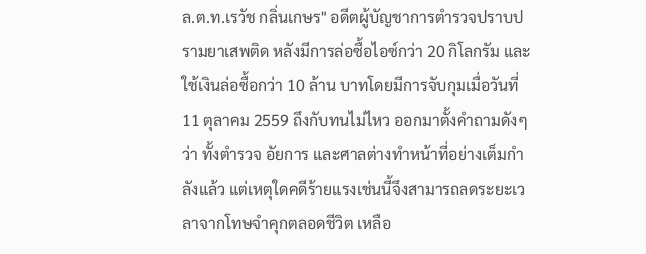ล.ต.ท.เรวัช กลิ่นเกษร" อดีตผู้บัญชาการตำรวจปราบปรามยาเสพติด หลังมีการล่อซื้อไอซ์กว่า 20 กิโลกรัม และใช้เงินล่อซื้อกว่า 10 ล้าน บาทโดยมีการจับกุมเมื่อวันที่ 11 ตุลาคม 2559 ถึงกับทนไม่ไหว ออกมาตั้งคำถามดังๆว่า ทั้งตำรวจ อัยการ และศาลต่างทำหน้าที่อย่างเต็มกำลังแล้ว แต่เหตุใดคดีร้ายแรงเช่นนี้จึงสามารถลดระยะเวลาจากโทษจำคุกตลอดชีวิต เหลือ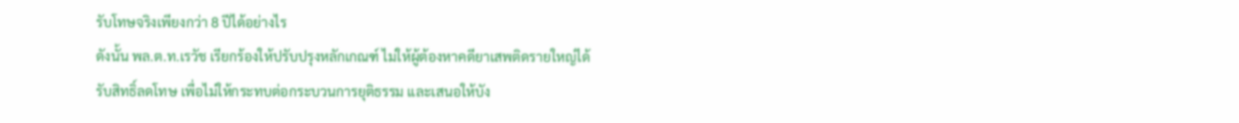รับโทษจริงเพียงกว่า 8 ปีได้อย่างไร
ดังนั้น พล.ต.ท.เรวัช เรียกร้องให้ปรับปรุงหลักเกณฑ์ ไม่ให้ผู้ต้องหาคดียาเสพติดรายใหญ่ได้รับสิทธิ์ลดโทษ เพื่อไม่ให้กระทบต่อกระบวนการยุติธรรม และเสนอให้บัง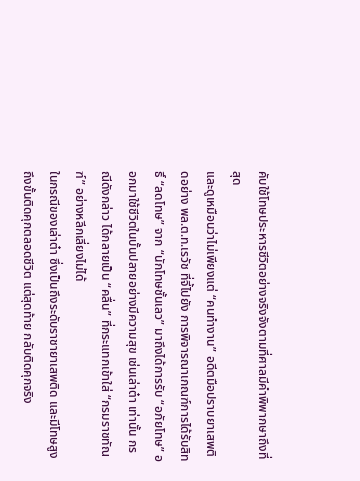คับใช้โทษประหารชีวิตอย่างจริงจังตามที่ศาลมีคำพิพากษาถึงที่สุด
และดูเหมือนว่าไม่เพียงแต่ “คนทำงาน” อดีตมือปราบยาเสพติดอย่าง พล.ต.ท.เรวัช ที่จี้ไปยัง การพิจารณาเกณฑ์การได้รับสิทธิ์ “ลดโทษ” จาก “นักโทษชั้นเลว” มาถึงได้การรับ “อภัยโทษ” ออกมาใช้ชีวิตในบั้นปลายอย่างมีความสุข เช่นเล่าต๋า เท่านั้น กรณีดังกล่าว ได้กลายเป็น “คลื่น” ที่กระแทกเข้าใส่ “กรมราชทัณฑ์” อย่างหลีกเลี่ยงไม่ได้
ในกรณีของเล่าต๋า ซึ่งเป็นถึงระดับราชายาเสพติด และมีโทษสูงถึงขั้นติดคุกตลอดชีวิต แต่สุดท้าย กลับติดคุกจริง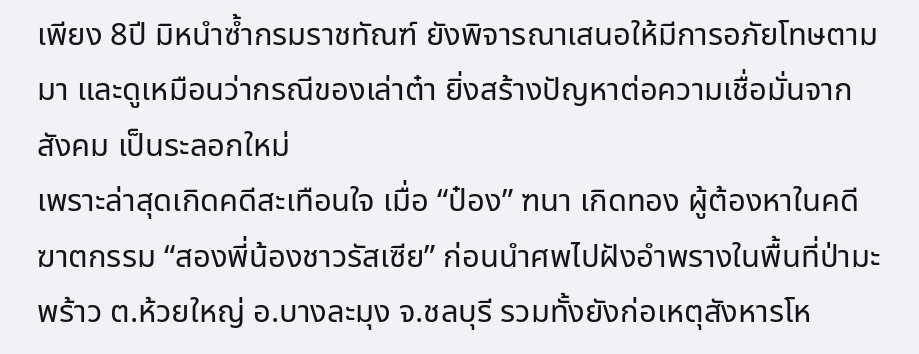เพียง 8ปี มิหนำซ้ำกรมราชทัณฑ์ ยังพิจารณาเสนอให้มีการอภัยโทษตามมา และดูเหมือนว่ากรณีของเล่าต๋า ยิ่งสร้างปัญหาต่อความเชื่อมั่นจากสังคม เป็นระลอกใหม่
เพราะล่าสุดเกิดคดีสะเทือนใจ เมื่อ “ป๋อง” ฑนา เกิดทอง ผู้ต้องหาในคดีฆาตกรรม “สองพี่น้องชาวรัสเซีย” ก่อนนำศพไปฝังอำพรางในพื้นที่ป่ามะพร้าว ต.ห้วยใหญ่ อ.บางละมุง จ.ชลบุรี รวมทั้งยังก่อเหตุสังหารโห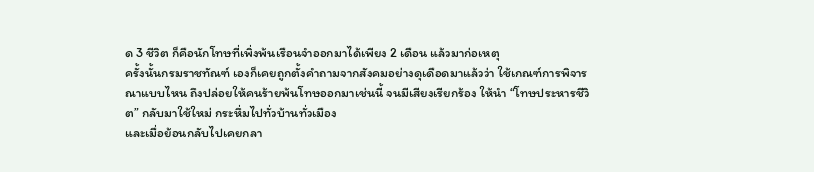ด 3 ชีวิต ก็คือนักโทษที่เพิ่งพ้นเรือนจำออกมาได้เพียง 2 เดือน แล้วมาก่อเหตุ
ครั้งนั้นกรมราชทัณฑ์ เองก็เคยถูกตั้งคำถามจากสังคมอย่างดุเดือดมาแล้วว่า ใช้เกณฑ์การพิจารณาแบบไหน ถึงปล่อยให้คนร้ายพ้นโทษออกมาเช่นนี้ จนมีเสียงเรียกร้อง ให้นำ “โทษประหารชีวิต” กลับมาใช้ใหม่ กระหึ่มไปทั่วบ้านทั่วเมือง
และเมื่อย้อนกลับไปเคยกลา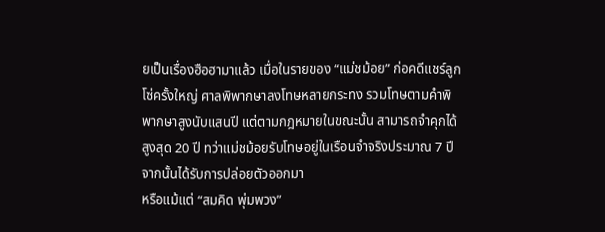ยเป็นเรื่องฮือฮามาแล้ว เมื่อในรายของ “แม่ชม้อย” ก่อคดีแชร์ลูกโซ่ครั้งใหญ่ ศาลพิพากษาลงโทษหลายกระทง รวมโทษตามคำพิพากษาสูงนับแสนปี แต่ตามกฎหมายในขณะนั้น สามารถจำคุกได้สูงสุด 20 ปี ทว่าแม่ชม้อยรับโทษอยู่ในเรือนจำจริงประมาณ 7 ปี จากนั้นได้รับการปล่อยตัวออกมา
หรือแม้แต่ “สมคิด พุ่มพวง”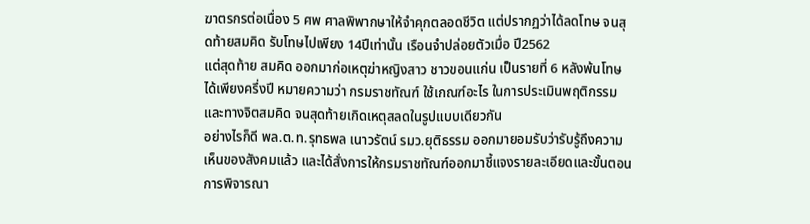ฆาตรกรต่อเนื่อง 5 ศพ ศาลพิพากษาให้จำคุกตลอดชีวิต แต่ปรากฏว่าได้ลดโทษ จนสุดท้ายสมคิด รับโทษไปเพียง 14ปีเท่านั้น เรือนจำปล่อยตัวเมื่อ ปี2562
แต่สุดท้าย สมคิด ออกมาก่อเหตุฆ่าหญิงสาว ชาวขอนแก่น เป็นรายที่ 6 หลังพ้นโทษได้เพียงครึ่งปี หมายความว่า กรมราชทัณฑ์ ใช้เกณฑ์อะไร ในการประเมินพฤติกรรม และทางจิตสมคิด จนสุดท้ายเกิดเหตุสลดในรูปแบบเดียวกัน
อย่างไรก็ดี พล.ต.ท.รุทธพล เนาวรัตน์ รมว.ยุติธรรม ออกมายอมรับว่ารับรู้ถึงความเห็นของสังคมแล้ว และได้สั่งการให้กรมราชทัณฑ์ออกมาชี้แจงรายละเอียดและขั้นตอนการพิจารณา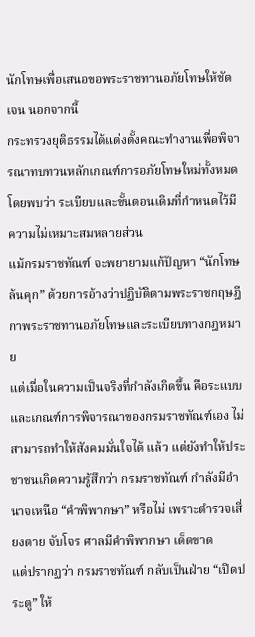นักโทษเพื่อเสนอขอพระราชทานอภัยโทษให้ชัดเจน นอกจากนี้
กระทรวงยุติธรรมได้แต่งตั้งคณะทำงานเพื่อพิจารณาทบทวนหลักเกณฑ์การอภัยโทษใหม่ทั้งหมด โดยพบว่า ระเบียบและขั้นตอนเดิมที่กำหนดไว้มีความไม่เหมาะสมหลายส่วน
แม้กรมราชทัณฑ์ จะพยายามแก้ปัญหา “นักโทษล้นคุก” ด้วยการอ้างว่าปฏิบัติตามพระราชกฤษฎีกาพระราชทานอภัยโทษและระเบียบทางกฎหมาย
แต่เมื่อในความเป็นจริงที่กำลังเกิดขึ้น คือระแบบและเกณฑ์การพิจารณาของกรมราชทัณฑ์เอง ไม่สามารถทำให้สังคมมั่นใจได้ แล้ว แต่ยังทำให้ประชาชนเกิดความรู้สึกว่า กรมราชทัณฑ์ กำลังมีอำนาจเหนือ “คำพิพากษา” หรือไม่ เพราะตำรวจเสี่ยงตาย จับโจร ศาลมีคำพิพากษา เด็ดขาด
แต่ปรากฏว่า กรมราชทัณฑ์ กลับเป็นฝ่าย “เปิดประตู” ให้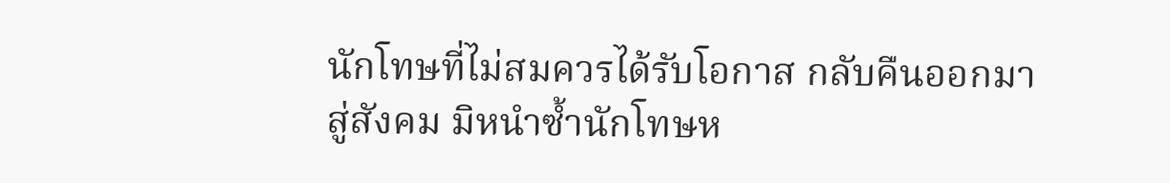นักโทษที่ไม่สมควรได้รับโอกาส กลับคืนออกมาสู่สังคม มิหนำซ้ำนักโทษห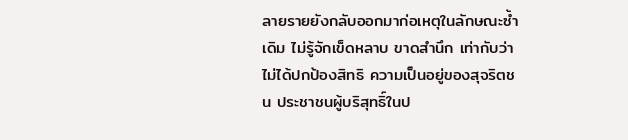ลายรายยังกลับออกมาก่อเหตุในลักษณะซ้ำเดิม ไม่รู้จักเข็ดหลาบ ขาดสำนึก เท่ากับว่าไม่ได้ปกป้องสิทธิ ความเป็นอยู่ของสุจริตชน ประชาชนผู้บริสุทธิ์ในป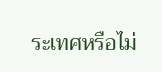ระเทศหรือไม่